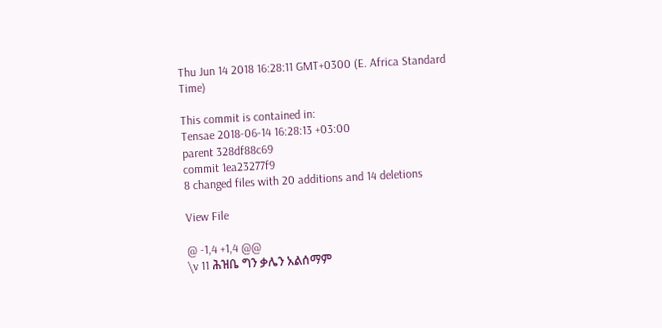Thu Jun 14 2018 16:28:11 GMT+0300 (E. Africa Standard Time)

This commit is contained in:
Tensae 2018-06-14 16:28:13 +03:00
parent 328df88c69
commit 1ea23277f9
8 changed files with 20 additions and 14 deletions

View File

@ -1,4 +1,4 @@
\v 11 ሕዝቤ ግን ቃሌን አልሰማም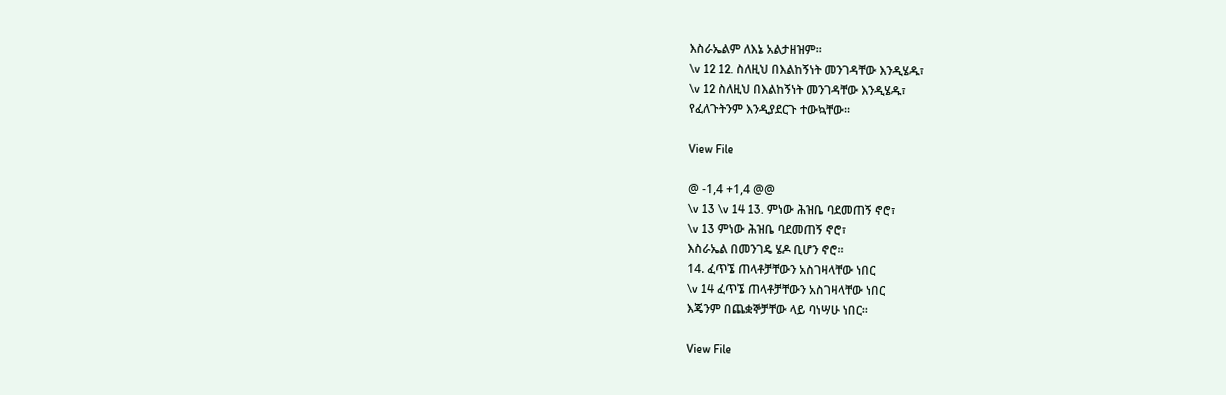እስራኤልም ለእኔ አልታዘዝም፡፡
\v 12 12. ስለዚህ በእልከኝነት መንገዳቸው እንዲሄዱ፣
\v 12 ስለዚህ በእልከኝነት መንገዳቸው እንዲሄዱ፣
የፈለጉትንም እንዲያደርጉ ተውኳቸው፡፡

View File

@ -1,4 +1,4 @@
\v 13 \v 14 13. ምነው ሕዝቤ ባደመጠኝ ኖሮ፣
\v 13 ምነው ሕዝቤ ባደመጠኝ ኖሮ፣
እስራኤል በመንገዴ ሄዶ ቢሆን ኖሮ፡፡
14. ፈጥኜ ጠላቶቻቸውን አስገዛላቸው ነበር
\v 14 ፈጥኜ ጠላቶቻቸውን አስገዛላቸው ነበር
እጄንም በጨቋኞቻቸው ላይ ባነሣሁ ነበር፡፡

View File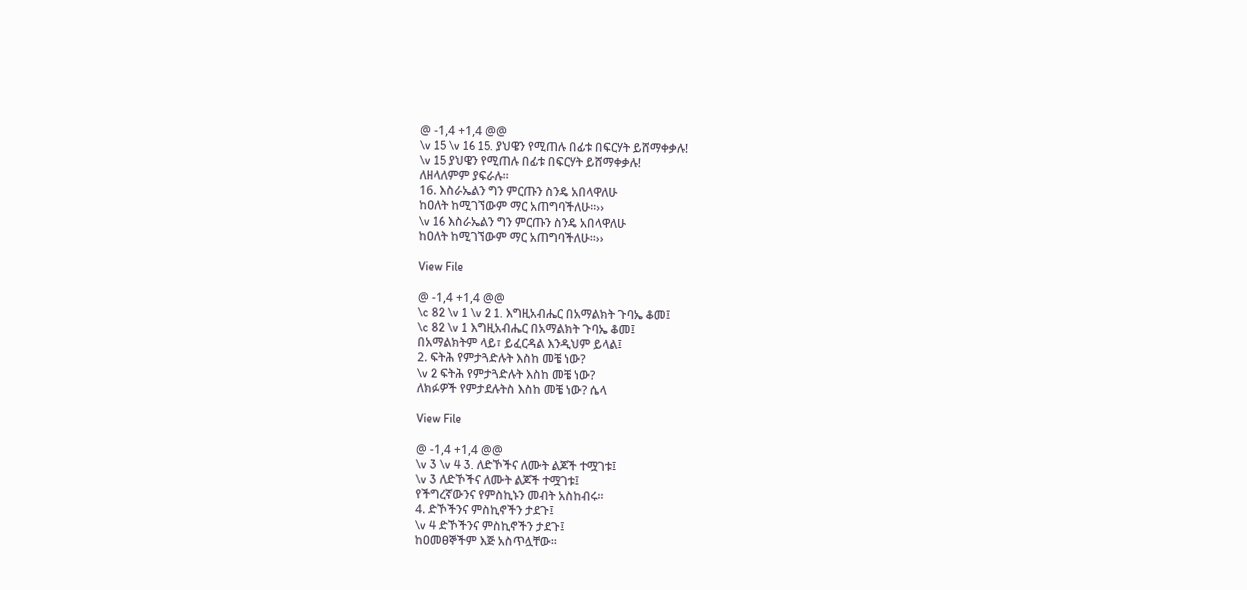@ -1,4 +1,4 @@
\v 15 \v 16 15. ያህዌን የሚጠሉ በፊቱ በፍርሃት ይሸማቀቃሉ!
\v 15 ያህዌን የሚጠሉ በፊቱ በፍርሃት ይሸማቀቃሉ!
ለዘላለምም ያፍራሉ፡፡
16. እስራኤልን ግን ምርጡን ስንዴ አበላዋለሁ
ከዐለት ከሚገኘውም ማር አጠግባችለሁ፡፡››
\v 16 እስራኤልን ግን ምርጡን ስንዴ አበላዋለሁ
ከዐለት ከሚገኘውም ማር አጠግባችለሁ፡፡››

View File

@ -1,4 +1,4 @@
\c 82 \v 1 \v 2 1. እግዚአብሔር በአማልክት ጉባኤ ቆመ፤
\c 82 \v 1 እግዚአብሔር በአማልክት ጉባኤ ቆመ፤
በአማልክትም ላይ፣ ይፈርዳል እንዲህም ይላል፤
2. ፍትሕ የምታጓድሉት እስከ መቼ ነው?
\v 2 ፍትሕ የምታጓድሉት እስከ መቼ ነው?
ለክፉዎች የምታደሉትስ እስከ መቼ ነው? ሴላ

View File

@ -1,4 +1,4 @@
\v 3 \v 4 3. ለድኾችና ለሙት ልጆች ተሟገቱ፤
\v 3 ለድኾችና ለሙት ልጆች ተሟገቱ፤
የችግረኛውንና የምስኪኑን መብት አስከብሩ፡፡
4. ድኾችንና ምስኪኖችን ታደጉ፤
\v 4 ድኾችንና ምስኪኖችን ታደጉ፤
ከዐመፀኞችም እጅ አስጥሏቸው፡፡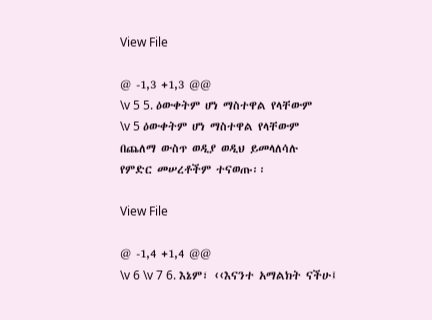View File

@ -1,3 +1,3 @@
\v 5 5. ዕውቀትም ሆነ ማስተዋል የላቸውም
\v 5 ዕውቀትም ሆነ ማስተዋል የላቸውም
በጨለማ ውስጥ ወዲያ ወዲህ ይመላለሳሉ
የምድር መሠረቶችም ተናወጡ፡፡

View File

@ -1,4 +1,4 @@
\v 6 \v 7 6. እኔም፣ ‹‹እናንተ አማልክት ናችሁ፤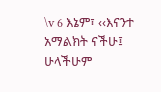\v 6 እኔም፣ ‹‹እናንተ አማልክት ናችሁ፤
ሁላችሁም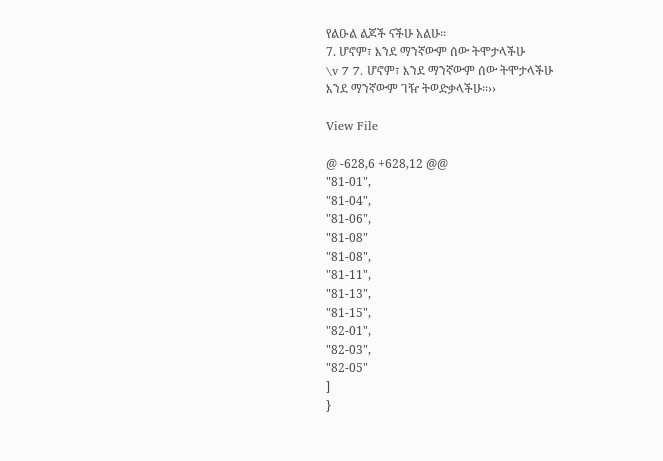የልዑል ልጆች ናችሁ አልሁ፡፡
7. ሆኖም፣ እንደ ማንኛውም ሰው ትሞታላችሁ
\v 7 7. ሆኖም፣ እንደ ማንኛውም ሰው ትሞታላችሁ
እንደ ማንኛውም ገዥ ትወድቃላችሁ፡፡››

View File

@ -628,6 +628,12 @@
"81-01",
"81-04",
"81-06",
"81-08"
"81-08",
"81-11",
"81-13",
"81-15",
"82-01",
"82-03",
"82-05"
]
}